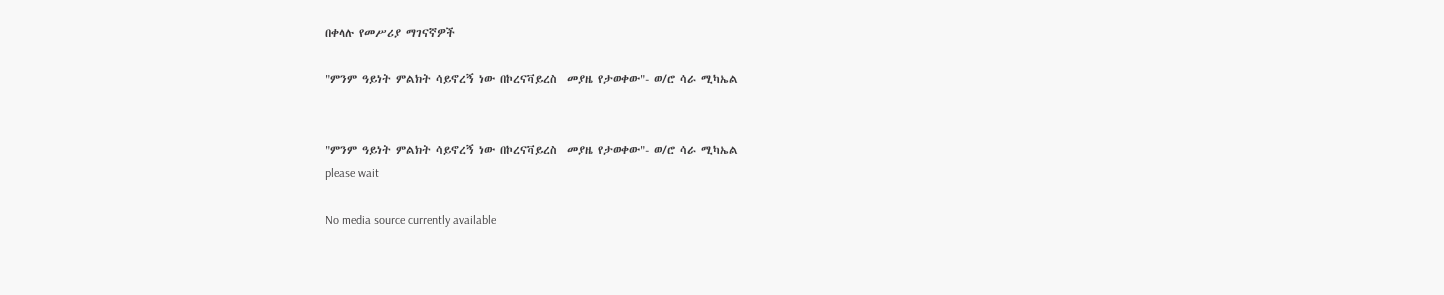በቀላሉ የመሥሪያ ማገናኛዎች

"ምንም ዓይነት ምልክት ሳይኖረኝ ነው በኮረናቫይረስ  መያዜ የታወቀው"- ወ/ሮ ሳራ ሚካኤል


"ምንም ዓይነት ምልክት ሳይኖረኝ ነው በኮረናቫይረስ  መያዜ የታወቀው"- ወ/ሮ ሳራ ሚካኤል
please wait

No media source currently available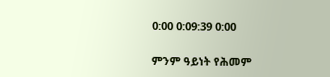0:00 0:09:39 0:00

ምንም ዓይነት የሕመም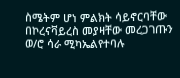ስሜትም ሆነ ምልክት ሳይኖርባቸው በኮረናቫይረስ መያዛቸው መረጋገጡን  ወ/ሮ ሳራ ሚካኤልየተባሉ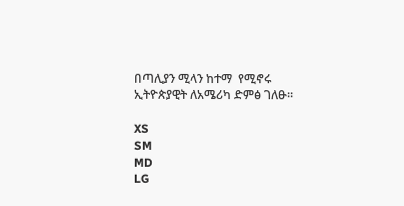በጣሊያን ሚላን ከተማ  የሚኖሩ ኢትዮጵያዊት ለአሜሪካ ድምፅ ገለፁ።

XS
SM
MD
LG